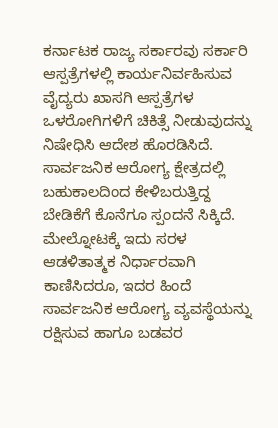ಕರ್ನಾಟಕ ರಾಜ್ಯ ಸರ್ಕಾರವು ಸರ್ಕಾರಿ ಆಸ್ಪತ್ರೆಗಳಲ್ಲಿ ಕಾರ್ಯನಿರ್ವಹಿಸುವ ವೈದ್ಯರು ಖಾಸಗಿ ಆಸ್ಪತ್ರೆಗಳ ಒಳರೋಗಿಗಳಿಗೆ ಚಿಕಿತ್ಸೆ ನೀಡುವುದನ್ನು ನಿಷೇಧಿಸಿ ಆದೇಶ ಹೊರಡಿಸಿದೆ. ಸಾರ್ವಜನಿಕ ಆರೋಗ್ಯ ಕ್ಷೇತ್ರದಲ್ಲಿ ಬಹುಕಾಲದಿಂದ ಕೇಳಿಬರುತ್ತಿದ್ದ ಬೇಡಿಕೆಗೆ ಕೊನೆಗೂ ಸ್ಪಂದನೆ ಸಿಕ್ಕಿದೆ. ಮೇಲ್ನೋಟಕ್ಕೆ ಇದು ಸರಳ ಆಡಳಿತಾತ್ಮಕ ನಿರ್ಧಾರವಾಗಿ ಕಾಣಿಸಿದರೂ, ಇದರ ಹಿಂದೆ ಸಾರ್ವಜನಿಕ ಆರೋಗ್ಯ ವ್ಯವಸ್ಥೆಯನ್ನು ರಕ್ಷಿಸುವ ಹಾಗೂ ಬಡವರ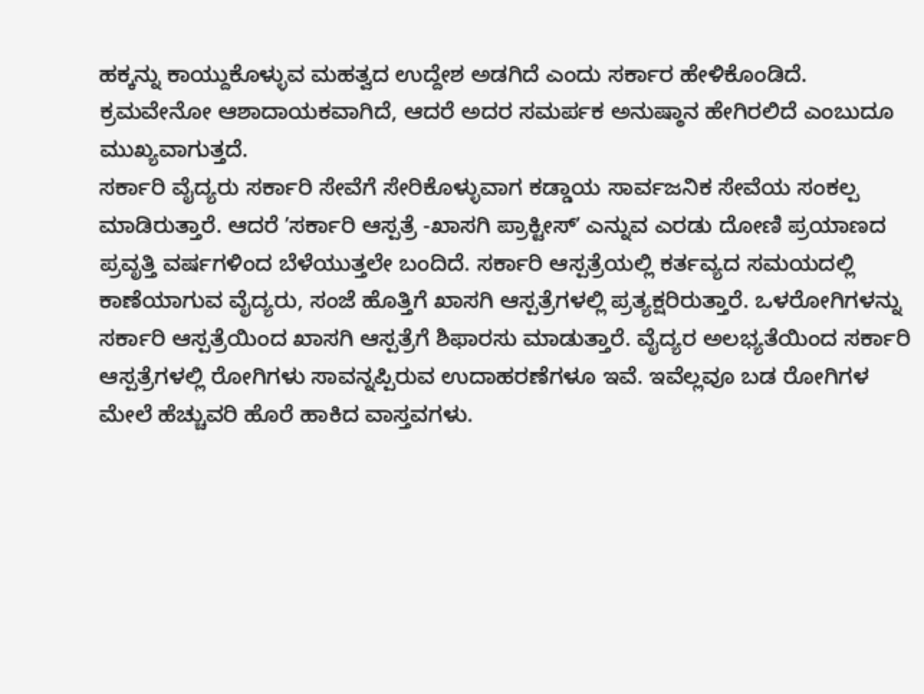ಹಕ್ಕನ್ನು ಕಾಯ್ದುಕೊಳ್ಳುವ ಮಹತ್ವದ ಉದ್ದೇಶ ಅಡಗಿದೆ ಎಂದು ಸರ್ಕಾರ ಹೇಳಿಕೊಂಡಿದೆ. ಕ್ರಮವೇನೋ ಆಶಾದಾಯಕವಾಗಿದೆ, ಆದರೆ ಅದರ ಸಮರ್ಪಕ ಅನುಷ್ಠಾನ ಹೇಗಿರಲಿದೆ ಎಂಬುದೂ ಮುಖ್ಯವಾಗುತ್ತದೆ.
ಸರ್ಕಾರಿ ವೈದ್ಯರು ಸರ್ಕಾರಿ ಸೇವೆಗೆ ಸೇರಿಕೊಳ್ಳುವಾಗ ಕಡ್ಡಾಯ ಸಾರ್ವಜನಿಕ ಸೇವೆಯ ಸಂಕಲ್ಪ ಮಾಡಿರುತ್ತಾರೆ. ಆದರೆ ʼಸರ್ಕಾರಿ ಆಸ್ಪತ್ರೆ -ಖಾಸಗಿ ಪ್ರಾಕ್ಟೀಸ್ʼ ಎನ್ನುವ ಎರಡು ದೋಣಿ ಪ್ರಯಾಣದ ಪ್ರವೃತ್ತಿ ವರ್ಷಗಳಿಂದ ಬೆಳೆಯುತ್ತಲೇ ಬಂದಿದೆ. ಸರ್ಕಾರಿ ಆಸ್ಪತ್ರೆಯಲ್ಲಿ ಕರ್ತವ್ಯದ ಸಮಯದಲ್ಲಿ ಕಾಣೆಯಾಗುವ ವೈದ್ಯರು, ಸಂಜೆ ಹೊತ್ತಿಗೆ ಖಾಸಗಿ ಆಸ್ಪತ್ರೆಗಳಲ್ಲಿ ಪ್ರತ್ಯಕ್ಷರಿರುತ್ತಾರೆ. ಒಳರೋಗಿಗಳನ್ನು ಸರ್ಕಾರಿ ಆಸ್ಪತ್ರೆಯಿಂದ ಖಾಸಗಿ ಆಸ್ಪತ್ರೆಗೆ ಶಿಫಾರಸು ಮಾಡುತ್ತಾರೆ. ವೈದ್ಯರ ಅಲಭ್ಯತೆಯಿಂದ ಸರ್ಕಾರಿ ಆಸ್ಪತ್ರೆಗಳಲ್ಲಿ ರೋಗಿಗಳು ಸಾವನ್ನಪ್ಪಿರುವ ಉದಾಹರಣೆಗಳೂ ಇವೆ. ಇವೆಲ್ಲವೂ ಬಡ ರೋಗಿಗಳ ಮೇಲೆ ಹೆಚ್ಚುವರಿ ಹೊರೆ ಹಾಕಿದ ವಾಸ್ತವಗಳು.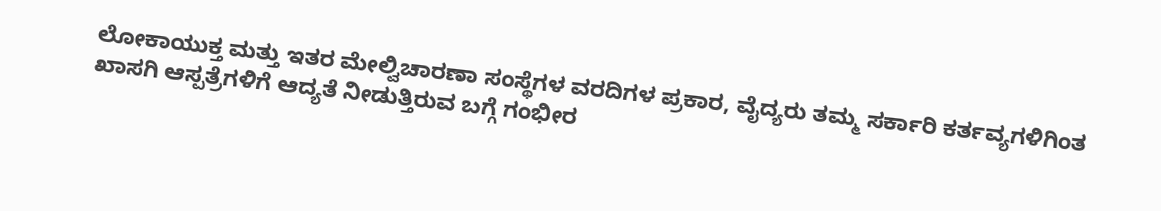ಲೋಕಾಯುಕ್ತ ಮತ್ತು ಇತರ ಮೇಲ್ವಿಚಾರಣಾ ಸಂಸ್ಥೆಗಳ ವರದಿಗಳ ಪ್ರಕಾರ, ವೈದ್ಯರು ತಮ್ಮ ಸರ್ಕಾರಿ ಕರ್ತವ್ಯಗಳಿಗಿಂತ ಖಾಸಗಿ ಆಸ್ಪತ್ರೆಗಳಿಗೆ ಆದ್ಯತೆ ನೀಡುತ್ತಿರುವ ಬಗ್ಗೆ ಗಂಭೀರ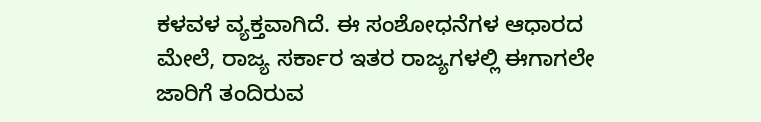ಕಳವಳ ವ್ಯಕ್ತವಾಗಿದೆ. ಈ ಸಂಶೋಧನೆಗಳ ಆಧಾರದ ಮೇಲೆ, ರಾಜ್ಯ ಸರ್ಕಾರ ಇತರ ರಾಜ್ಯಗಳಲ್ಲಿ ಈಗಾಗಲೇ ಜಾರಿಗೆ ತಂದಿರುವ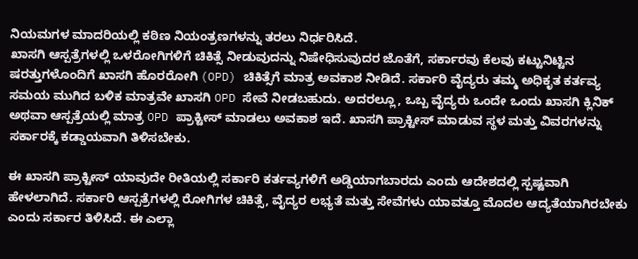ನಿಯಮಗಳ ಮಾದರಿಯಲ್ಲಿ ಕಠಿಣ ನಿಯಂತ್ರಣಗಳನ್ನು ತರಲು ನಿರ್ಧರಿಸಿದೆ.
ಖಾಸಗಿ ಆಸ್ಪತ್ರೆಗಳಲ್ಲಿ ಒಳರೋಗಿಗಳಿಗೆ ಚಿಕಿತ್ಸೆ ನೀಡುವುದನ್ನು ನಿಷೇಧಿಸುವುದರ ಜೊತೆಗೆ, ಸರ್ಕಾರವು ಕೆಲವು ಕಟ್ಟುನಿಟ್ಟಿನ ಷರತ್ತುಗಳೊಂದಿಗೆ ಖಾಸಗಿ ಹೊರರೋಗಿ (OPD) ಚಿಕಿತ್ಸೆಗೆ ಮಾತ್ರ ಅವಕಾಶ ನೀಡಿದೆ. ಸರ್ಕಾರಿ ವೈದ್ಯರು ತಮ್ಮ ಅಧಿಕೃತ ಕರ್ತವ್ಯ ಸಮಯ ಮುಗಿದ ಬಳಿಕ ಮಾತ್ರವೇ ಖಾಸಗಿ OPD ಸೇವೆ ನೀಡಬಹುದು. ಅದರಲ್ಲೂ, ಒಬ್ಬ ವೈದ್ಯರು ಒಂದೇ ಒಂದು ಖಾಸಗಿ ಕ್ಲಿನಿಕ್ ಅಥವಾ ಆಸ್ಪತ್ರೆಯಲ್ಲಿ ಮಾತ್ರ OPD ಪ್ರಾಕ್ಟೀಸ್ ಮಾಡಲು ಅವಕಾಶ ಇದೆ. ಖಾಸಗಿ ಪ್ರಾಕ್ಟೀಸ್ ಮಾಡುವ ಸ್ಥಳ ಮತ್ತು ವಿವರಗಳನ್ನು ಸರ್ಕಾರಕ್ಕೆ ಕಡ್ಡಾಯವಾಗಿ ತಿಳಿಸಬೇಕು.

ಈ ಖಾಸಗಿ ಪ್ರಾಕ್ಟೀಸ್ ಯಾವುದೇ ರೀತಿಯಲ್ಲಿ ಸರ್ಕಾರಿ ಕರ್ತವ್ಯಗಳಿಗೆ ಅಡ್ಡಿಯಾಗಬಾರದು ಎಂದು ಆದೇಶದಲ್ಲಿ ಸ್ಪಷ್ಟವಾಗಿ ಹೇಳಲಾಗಿದೆ. ಸರ್ಕಾರಿ ಆಸ್ಪತ್ರೆಗಳಲ್ಲಿ ರೋಗಿಗಳ ಚಿಕಿತ್ಸೆ, ವೈದ್ಯರ ಲಭ್ಯತೆ ಮತ್ತು ಸೇವೆಗಳು ಯಾವತ್ತೂ ಮೊದಲ ಆದ್ಯತೆಯಾಗಿರಬೇಕು ಎಂದು ಸರ್ಕಾರ ತಿಳಿಸಿದೆ. ಈ ಎಲ್ಲಾ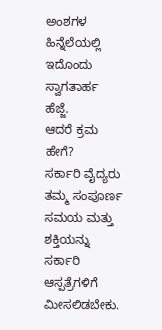ಅಂಶಗಳ ಹಿನ್ನೆಲೆಯಲ್ಲಿ ಇದೊಂದು ಸ್ವಾಗತಾರ್ಹ ಹೆಜ್ಜೆ.
ಆದರೆ ಕ್ರಮ ಹೇಗೆ?
ಸರ್ಕಾರಿ ವೈದ್ಯರು ತಮ್ಮ ಸಂಪೂರ್ಣ ಸಮಯ ಮತ್ತು ಶಕ್ತಿಯನ್ನು ಸರ್ಕಾರಿ ಆಸ್ಪತ್ರೆಗಳಿಗೆ ಮೀಸಲಿಡಬೇಕು.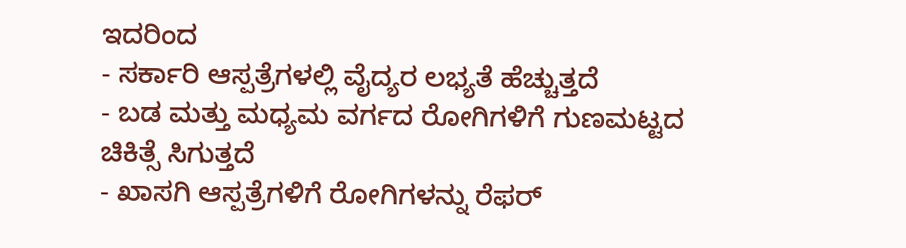ಇದರಿಂದ
- ಸರ್ಕಾರಿ ಆಸ್ಪತ್ರೆಗಳಲ್ಲಿ ವೈದ್ಯರ ಲಭ್ಯತೆ ಹೆಚ್ಚುತ್ತದೆ
- ಬಡ ಮತ್ತು ಮಧ್ಯಮ ವರ್ಗದ ರೋಗಿಗಳಿಗೆ ಗುಣಮಟ್ಟದ ಚಿಕಿತ್ಸೆ ಸಿಗುತ್ತದೆ
- ಖಾಸಗಿ ಆಸ್ಪತ್ರೆಗಳಿಗೆ ರೋಗಿಗಳನ್ನು ರೆಫರ್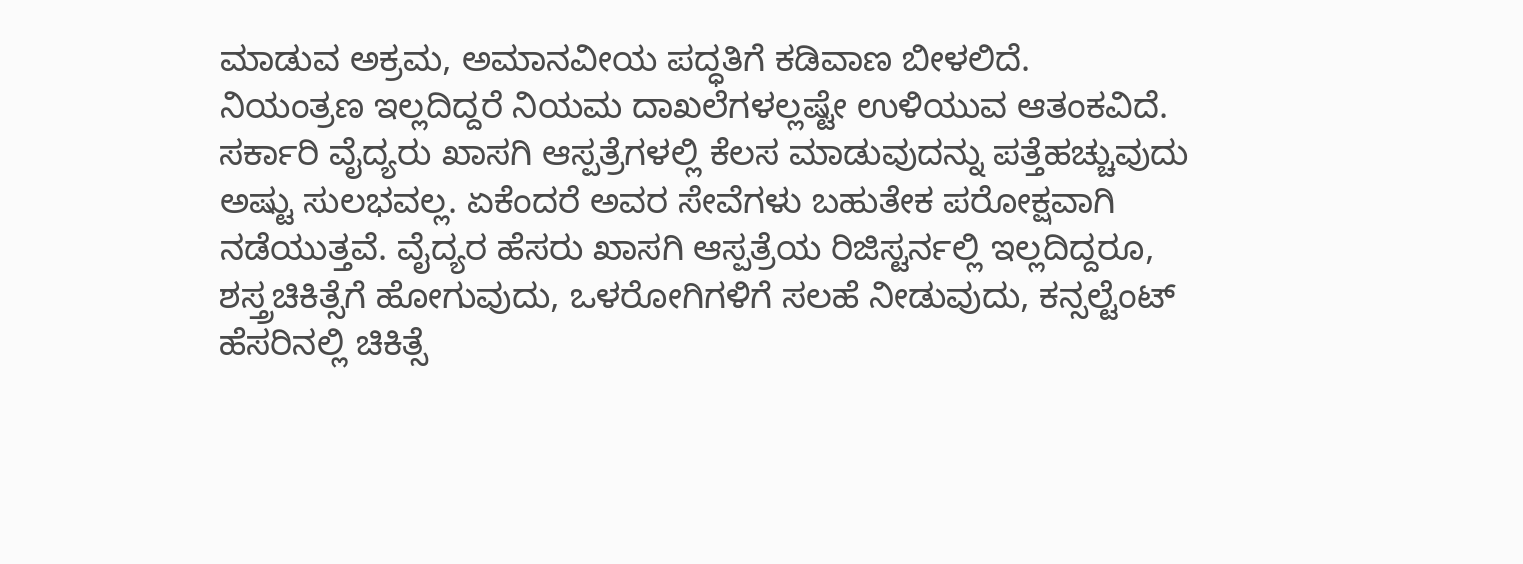ಮಾಡುವ ಅಕ್ರಮ, ಅಮಾನವೀಯ ಪದ್ಧತಿಗೆ ಕಡಿವಾಣ ಬೀಳಲಿದೆ.
ನಿಯಂತ್ರಣ ಇಲ್ಲದಿದ್ದರೆ ನಿಯಮ ದಾಖಲೆಗಳಲ್ಲಷ್ಟೇ ಉಳಿಯುವ ಆತಂಕವಿದೆ. ಸರ್ಕಾರಿ ವೈದ್ಯರು ಖಾಸಗಿ ಆಸ್ಪತ್ರೆಗಳಲ್ಲಿ ಕೆಲಸ ಮಾಡುವುದನ್ನು ಪತ್ತೆಹಚ್ಚುವುದು ಅಷ್ಟು ಸುಲಭವಲ್ಲ. ಏಕೆಂದರೆ ಅವರ ಸೇವೆಗಳು ಬಹುತೇಕ ಪರೋಕ್ಷವಾಗಿ ನಡೆಯುತ್ತವೆ. ವೈದ್ಯರ ಹೆಸರು ಖಾಸಗಿ ಆಸ್ಪತ್ರೆಯ ರಿಜಿಸ್ಟರ್ನಲ್ಲಿ ಇಲ್ಲದಿದ್ದರೂ, ಶಸ್ತ್ರಚಿಕಿತ್ಸೆಗೆ ಹೋಗುವುದು, ಒಳರೋಗಿಗಳಿಗೆ ಸಲಹೆ ನೀಡುವುದು, ಕನ್ಸಲ್ಟೆಂಟ್ ಹೆಸರಿನಲ್ಲಿ ಚಿಕಿತ್ಸೆ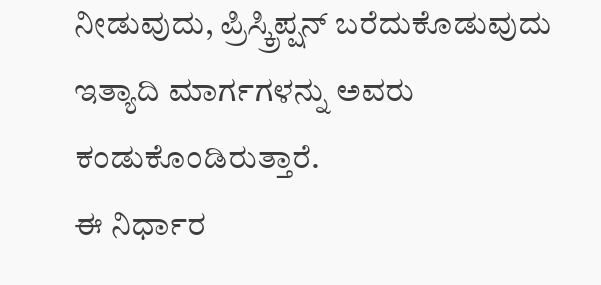ನೀಡುವುದು, ಪ್ರಿಸ್ಕ್ರಿಪ್ಷನ್ ಬರೆದುಕೊಡುವುದು ಇತ್ಯಾದಿ ಮಾರ್ಗಗಳನ್ನು ಅವರು ಕಂಡುಕೊಂಡಿರುತ್ತಾರೆ.
ಈ ನಿರ್ಧಾರ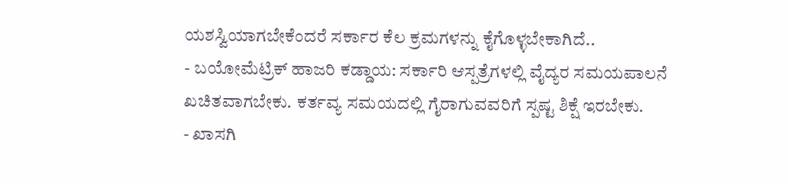ಯಶಸ್ವಿಯಾಗಬೇಕೆಂದರೆ ಸರ್ಕಾರ ಕೆಲ ಕ್ರಮಗಳನ್ನು ಕೈಗೊಳ್ಳಬೇಕಾಗಿದೆ..
- ಬಯೋಮೆಟ್ರಿಕ್ ಹಾಜರಿ ಕಡ್ಡಾಯ: ಸರ್ಕಾರಿ ಆಸ್ಪತ್ರೆಗಳಲ್ಲಿ ವೈದ್ಯರ ಸಮಯಪಾಲನೆ ಖಚಿತವಾಗಬೇಕು. ಕರ್ತವ್ಯ ಸಮಯದಲ್ಲಿ ಗೈರಾಗುವವರಿಗೆ ಸ್ಪಷ್ಟ ಶಿಕ್ಷೆ ಇರಬೇಕು.
- ಖಾಸಗಿ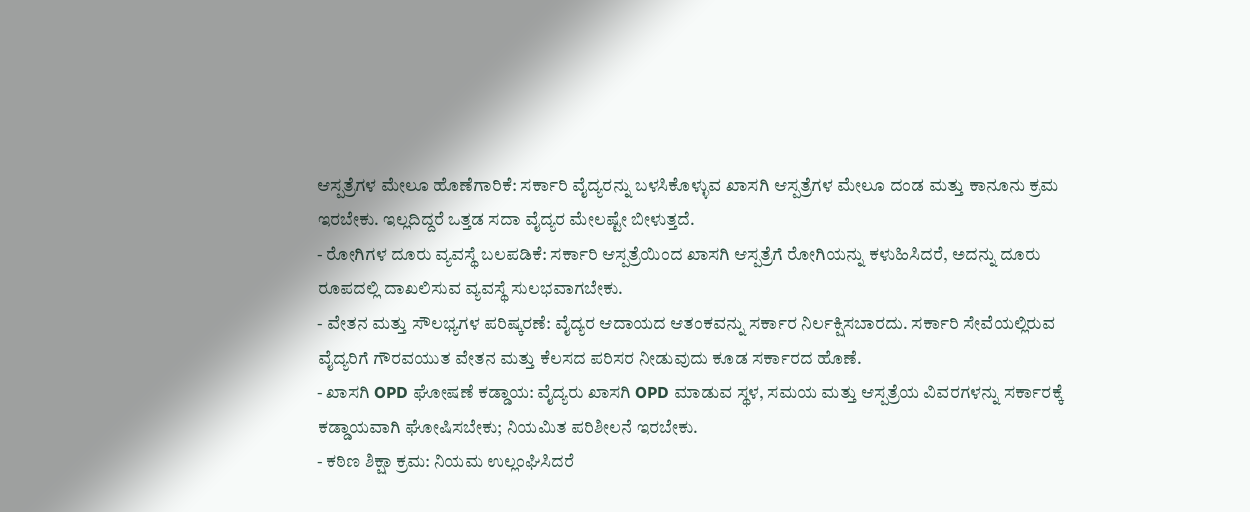ಆಸ್ಪತ್ರೆಗಳ ಮೇಲೂ ಹೊಣೆಗಾರಿಕೆ: ಸರ್ಕಾರಿ ವೈದ್ಯರನ್ನು ಬಳಸಿಕೊಳ್ಳುವ ಖಾಸಗಿ ಆಸ್ಪತ್ರೆಗಳ ಮೇಲೂ ದಂಡ ಮತ್ತು ಕಾನೂನು ಕ್ರಮ ಇರಬೇಕು. ಇಲ್ಲದಿದ್ದರೆ ಒತ್ತಡ ಸದಾ ವೈದ್ಯರ ಮೇಲಷ್ಟೇ ಬೀಳುತ್ತದೆ.
- ರೋಗಿಗಳ ದೂರು ವ್ಯವಸ್ಥೆ ಬಲಪಡಿಕೆ: ಸರ್ಕಾರಿ ಆಸ್ಪತ್ರೆಯಿಂದ ಖಾಸಗಿ ಆಸ್ಪತ್ರೆಗೆ ರೋಗಿಯನ್ನು ಕಳುಹಿಸಿದರೆ, ಅದನ್ನು ದೂರು ರೂಪದಲ್ಲಿ ದಾಖಲಿಸುವ ವ್ಯವಸ್ಥೆ ಸುಲಭವಾಗಬೇಕು.
- ವೇತನ ಮತ್ತು ಸೌಲಭ್ಯಗಳ ಪರಿಷ್ಕರಣೆ: ವೈದ್ಯರ ಆದಾಯದ ಆತಂಕವನ್ನು ಸರ್ಕಾರ ನಿರ್ಲಕ್ಷಿಸಬಾರದು. ಸರ್ಕಾರಿ ಸೇವೆಯಲ್ಲಿರುವ ವೈದ್ಯರಿಗೆ ಗೌರವಯುತ ವೇತನ ಮತ್ತು ಕೆಲಸದ ಪರಿಸರ ನೀಡುವುದು ಕೂಡ ಸರ್ಕಾರದ ಹೊಣೆ.
- ಖಾಸಗಿ OPD ಘೋಷಣೆ ಕಡ್ಡಾಯ: ವೈದ್ಯರು ಖಾಸಗಿ OPD ಮಾಡುವ ಸ್ಥಳ, ಸಮಯ ಮತ್ತು ಆಸ್ಪತ್ರೆಯ ವಿವರಗಳನ್ನು ಸರ್ಕಾರಕ್ಕೆ ಕಡ್ಡಾಯವಾಗಿ ಘೋಷಿಸಬೇಕು; ನಿಯಮಿತ ಪರಿಶೀಲನೆ ಇರಬೇಕು.
- ಕಠಿಣ ಶಿಕ್ಷಾ ಕ್ರಮ: ನಿಯಮ ಉಲ್ಲಂಘಿಸಿದರೆ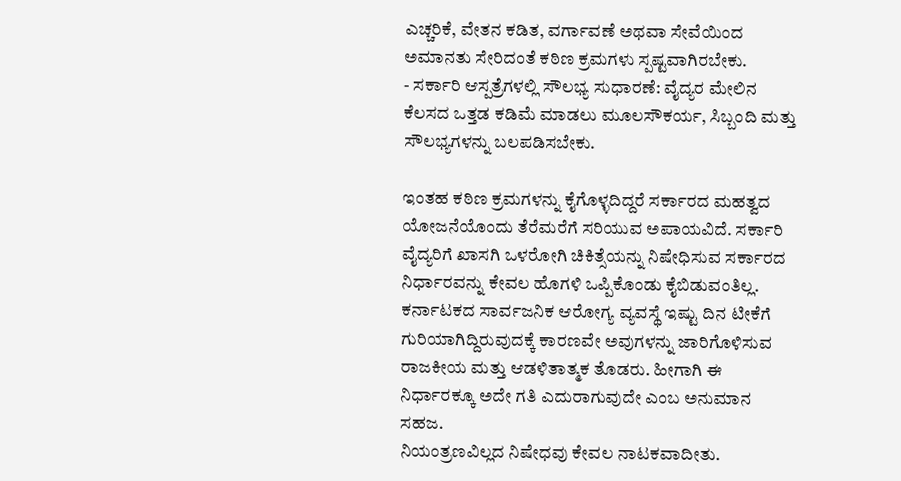ಎಚ್ಚರಿಕೆ, ವೇತನ ಕಡಿತ, ವರ್ಗಾವಣೆ ಅಥವಾ ಸೇವೆಯಿಂದ ಅಮಾನತು ಸೇರಿದಂತೆ ಕಠಿಣ ಕ್ರಮಗಳು ಸ್ಪಷ್ಟವಾಗಿರಬೇಕು.
- ಸರ್ಕಾರಿ ಆಸ್ಪತ್ರೆಗಳಲ್ಲಿ ಸೌಲಭ್ಯ ಸುಧಾರಣೆ: ವೈದ್ಯರ ಮೇಲಿನ ಕೆಲಸದ ಒತ್ತಡ ಕಡಿಮೆ ಮಾಡಲು ಮೂಲಸೌಕರ್ಯ, ಸಿಬ್ಬಂದಿ ಮತ್ತು ಸೌಲಭ್ಯಗಳನ್ನು ಬಲಪಡಿಸಬೇಕು.

ಇಂತಹ ಕಠಿಣ ಕ್ರಮಗಳನ್ನು ಕೈಗೊಳ್ಳದಿದ್ದರೆ ಸರ್ಕಾರದ ಮಹತ್ವದ ಯೋಜನೆಯೊಂದು ತೆರೆಮರೆಗೆ ಸರಿಯುವ ಅಪಾಯವಿದೆ. ಸರ್ಕಾರಿ ವೈದ್ಯರಿಗೆ ಖಾಸಗಿ ಒಳರೋಗಿ ಚಿಕಿತ್ಸೆಯನ್ನು ನಿಷೇಧಿಸುವ ಸರ್ಕಾರದ ನಿರ್ಧಾರವನ್ನು ಕೇವಲ ಹೊಗಳಿ ಒಪ್ಪಿಕೊಂಡು ಕೈಬಿಡುವಂತಿಲ್ಲ. ಕರ್ನಾಟಕದ ಸಾರ್ವಜನಿಕ ಆರೋಗ್ಯ ವ್ಯವಸ್ಥೆ ಇಷ್ಟು ದಿನ ಟೀಕೆಗೆ ಗುರಿಯಾಗಿದ್ದಿರುವುದಕ್ಕೆ ಕಾರಣವೇ ಅವುಗಳನ್ನು ಜಾರಿಗೊಳಿಸುವ ರಾಜಕೀಯ ಮತ್ತು ಆಡಳಿತಾತ್ಮಕ ತೊಡರು. ಹೀಗಾಗಿ ಈ ನಿರ್ಧಾರಕ್ಕೂ ಅದೇ ಗತಿ ಎದುರಾಗುವುದೇ ಎಂಬ ಅನುಮಾನ ಸಹಜ.
ನಿಯಂತ್ರಣವಿಲ್ಲದ ನಿಷೇಧವು ಕೇವಲ ನಾಟಕವಾದೀತು.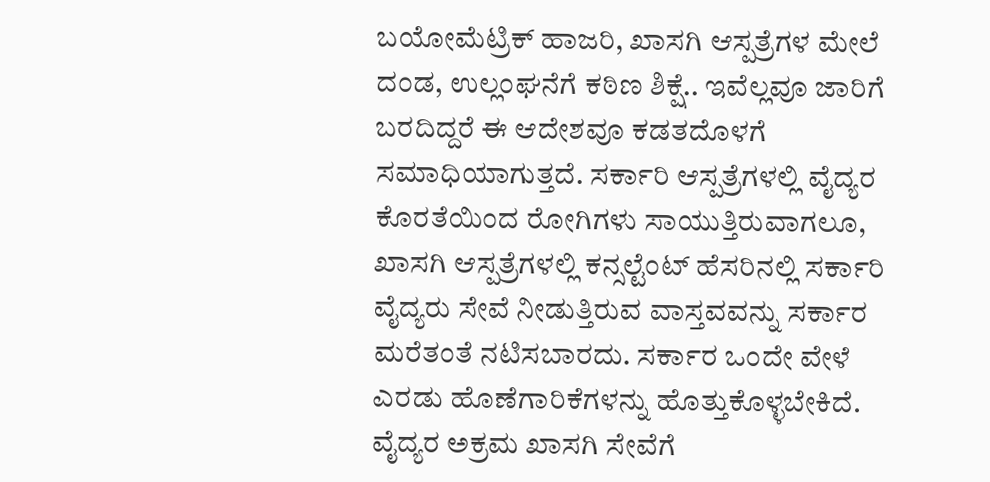ಬಯೋಮೆಟ್ರಿಕ್ ಹಾಜರಿ, ಖಾಸಗಿ ಆಸ್ಪತ್ರೆಗಳ ಮೇಲೆ ದಂಡ, ಉಲ್ಲಂಘನೆಗೆ ಕಠಿಣ ಶಿಕ್ಷೆ.. ಇವೆಲ್ಲವೂ ಜಾರಿಗೆ ಬರದಿದ್ದರೆ ಈ ಆದೇಶವೂ ಕಡತದೊಳಗೆ ಸಮಾಧಿಯಾಗುತ್ತದೆ. ಸರ್ಕಾರಿ ಆಸ್ಪತ್ರೆಗಳಲ್ಲಿ ವೈದ್ಯರ ಕೊರತೆಯಿಂದ ರೋಗಿಗಳು ಸಾಯುತ್ತಿರುವಾಗಲೂ, ಖಾಸಗಿ ಆಸ್ಪತ್ರೆಗಳಲ್ಲಿ ಕನ್ಸಲ್ಟೆಂಟ್ ಹೆಸರಿನಲ್ಲಿ ಸರ್ಕಾರಿ ವೈದ್ಯರು ಸೇವೆ ನೀಡುತ್ತಿರುವ ವಾಸ್ತವವನ್ನು ಸರ್ಕಾರ ಮರೆತಂತೆ ನಟಿಸಬಾರದು. ಸರ್ಕಾರ ಒಂದೇ ವೇಳೆ ಎರಡು ಹೊಣೆಗಾರಿಕೆಗಳನ್ನು ಹೊತ್ತುಕೊಳ್ಳಬೇಕಿದೆ. ವೈದ್ಯರ ಅಕ್ರಮ ಖಾಸಗಿ ಸೇವೆಗೆ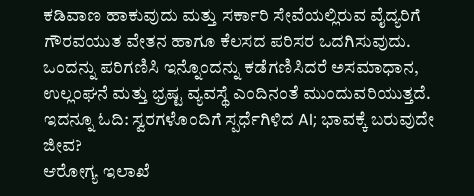ಕಡಿವಾಣ ಹಾಕುವುದು ಮತ್ತು ಸರ್ಕಾರಿ ಸೇವೆಯಲ್ಲಿರುವ ವೈದ್ಯರಿಗೆ ಗೌರವಯುತ ವೇತನ ಹಾಗೂ ಕೆಲಸದ ಪರಿಸರ ಒದಗಿಸುವುದು. ಒಂದನ್ನು ಪರಿಗಣಿಸಿ ಇನ್ನೊಂದನ್ನು ಕಡೆಗಣಿಸಿದರೆ ಅಸಮಾಧಾನ, ಉಲ್ಲಂಘನೆ ಮತ್ತು ಭ್ರಷ್ಟ ವ್ಯವಸ್ಥೆ ಎಂದಿನಂತೆ ಮುಂದುವರಿಯುತ್ತದೆ.
ಇದನ್ನೂ ಓದಿ: ಸ್ವರಗಳೊಂದಿಗೆ ಸ್ಪರ್ಧೆಗಿಳಿದ AI; ಭಾವಕ್ಕೆ ಬರುವುದೇ ಜೀವ?
ಆರೋಗ್ಯ ಇಲಾಖೆ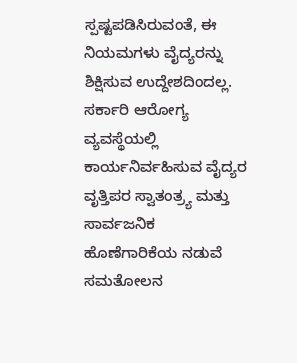ಸ್ಪಷ್ಟಪಡಿಸಿರುವಂತೆ, ಈ ನಿಯಮಗಳು ವೈದ್ಯರನ್ನು ಶಿಕ್ಷಿಸುವ ಉದ್ದೇಶದಿಂದಲ್ಲ. ಸರ್ಕಾರಿ ಆರೋಗ್ಯ ವ್ಯವಸ್ಥೆಯಲ್ಲಿ ಕಾರ್ಯನಿರ್ವಹಿಸುವ ವೈದ್ಯರ ವೃತ್ತಿಪರ ಸ್ವಾತಂತ್ರ್ಯ ಮತ್ತು ಸಾರ್ವಜನಿಕ ಹೊಣೆಗಾರಿಕೆಯ ನಡುವೆ ಸಮತೋಲನ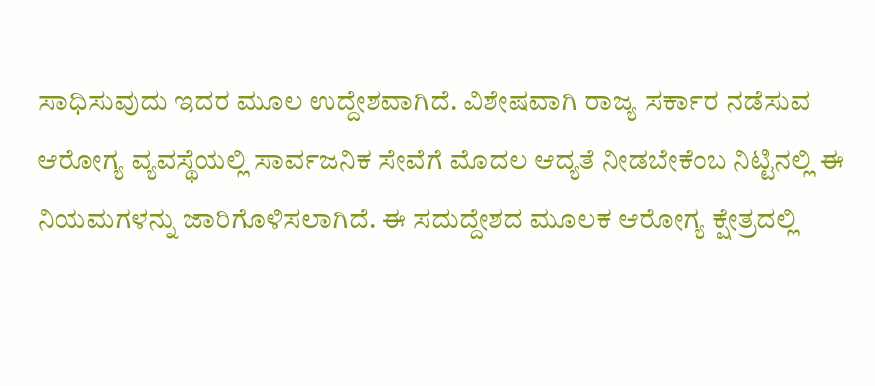ಸಾಧಿಸುವುದು ಇದರ ಮೂಲ ಉದ್ದೇಶವಾಗಿದೆ. ವಿಶೇಷವಾಗಿ ರಾಜ್ಯ ಸರ್ಕಾರ ನಡೆಸುವ ಆರೋಗ್ಯ ವ್ಯವಸ್ಥೆಯಲ್ಲಿ ಸಾರ್ವಜನಿಕ ಸೇವೆಗೆ ಮೊದಲ ಆದ್ಯತೆ ನೀಡಬೇಕೆಂಬ ನಿಟ್ಟಿನಲ್ಲಿ ಈ ನಿಯಮಗಳನ್ನು ಜಾರಿಗೊಳಿಸಲಾಗಿದೆ. ಈ ಸದುದ್ದೇಶದ ಮೂಲಕ ಆರೋಗ್ಯ ಕ್ಷೇತ್ರದಲ್ಲಿ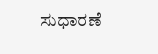ಸುಧಾರಣೆ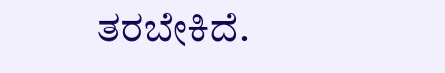ತರಬೇಕಿದೆ.